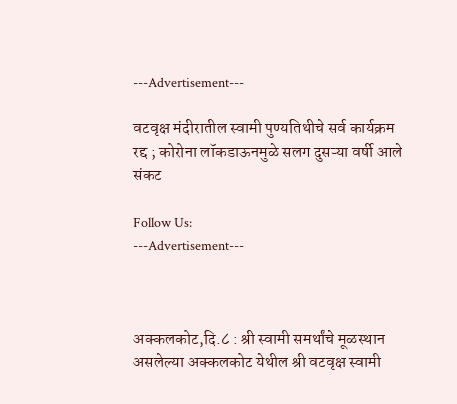---Advertisement---

वटवृक्ष मंदीरातील स्वामी पुण्यतिथीचे सर्व कार्यक्रम रद्द ; कोरोना लॉकडाऊनमुळे सलग दुसऱ्या वर्षी आले संकट

Follow Us:
---Advertisement---



अक्कलकोट,दि.८ : श्री स्वामी समर्थांचे मूळस्थान असलेल्या अक्कलकोट येथील श्री वटवृक्ष स्वामी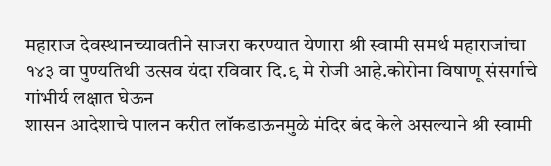महाराज देवस्थानच्यावतीने साजरा करण्यात येणारा श्री स्वामी समर्थ महाराजांचा १४३ वा पुण्यतिथी उत्सव यंदा रविवार दि.९ मे रोजी आहे.कोरोना विषाणू संसर्गाचे गांभीर्य लक्षात घेऊन
शासन आदेशाचे पालन करीत लॉकडाऊनमुळे मंदिर बंद केले असल्याने श्री स्वामी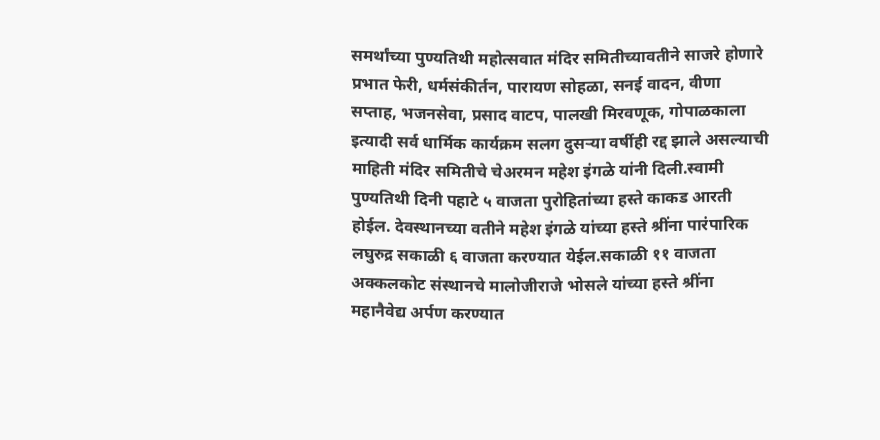समर्थांच्या पुण्यतिथी महोत्सवात मंदिर समितीच्यावतीने साजरे होणारे प्रभात फेरी, धर्मसंकीर्तन, पारायण सोहळा, सनई वादन, वीणा सप्ताह, भजनसेवा, प्रसाद वाटप, पालखी मिरवणूक, गोपाळकाला इत्यादी सर्व धार्मिक कार्यक्रम सलग दुसऱ्या वर्षीही रद्द झाले असल्याची माहिती मंदिर समितीचे चेअरमन महेश इंगळे यांनी दिली.स्वामी पुण्यतिथी दिनी पहाटे ५ वाजता पुरोहितांच्या हस्ते काकड आरती होईल. देवस्थानच्या वतीने महेश इंगळे यांच्या हस्ते श्रींना पारंपारिक लघुरुद्र सकाळी ६ वाजता करण्यात येईल.सकाळी ११ वाजता अक्कलकोट संस्थानचे मालोजीराजे भोसले यांच्या हस्ते श्रींना महानैवेद्य अर्पण करण्यात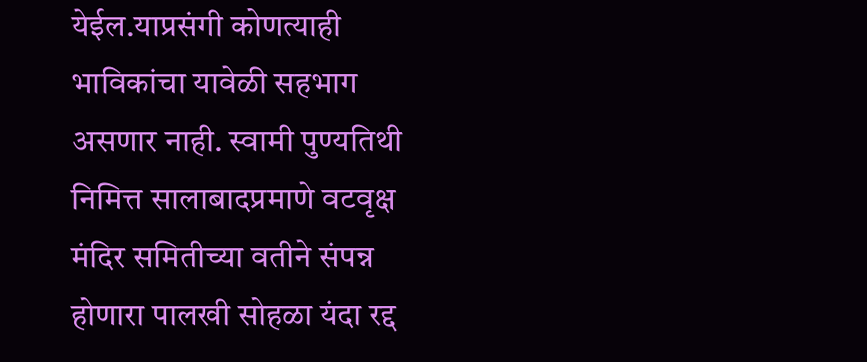येईल.याप्रसंगी कोणत्याही भाविकांचा यावेळी सहभाग असणार नाही. स्वामी पुण्यतिथी निमित्त सालाबादप्रमाणे वटवृक्ष मंदिर समितीच्या वतीने संपन्न होणारा पालखी सोहळा यंदा रद्द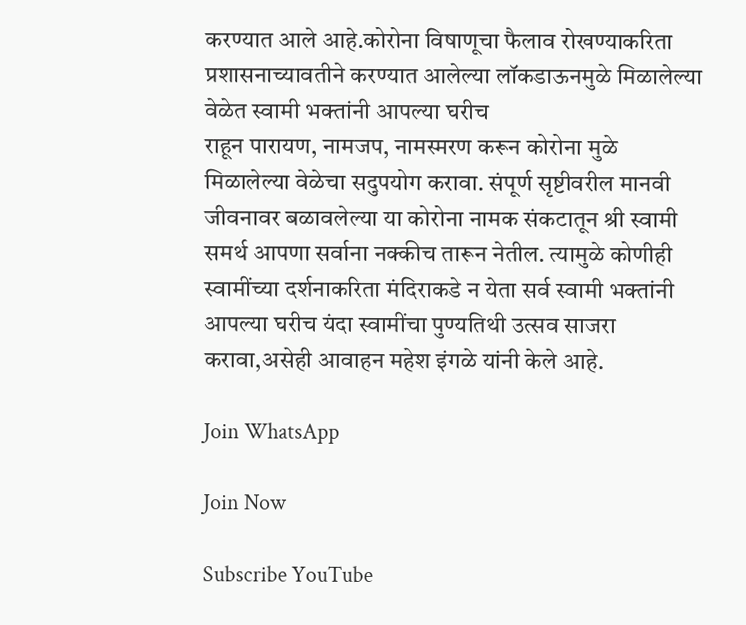करण्यात आले आहे.कोरोना विषाणूचा फैलाव रोखण्याकरिता प्रशासनाच्यावतीने करण्यात आलेल्या लॉकडाऊनमुळे मिळालेल्या वेळेत स्वामी भक्तांनी आपल्या घरीच
राहून पारायण, नामजप, नामस्मरण करून कोरोना मुळे मिळालेल्या वेळेचा सदुपयोग करावा. संपूर्ण सृष्टीवरील मानवी जीवनावर बळावलेल्या या कोरोना नामक संकटातून श्री स्वामी समर्थ आपणा सर्वाना नक्कीच तारून नेतील. त्यामुळे कोणीही स्वामींच्या दर्शनाकरिता मंदिराकडे न येता सर्व स्वामी भक्तांनी आपल्या घरीच यंदा स्वामींचा पुण्यतिथी उत्सव साजरा करावा,असेही आवाहन महेश इंगळे यांनी केले आहे.

Join WhatsApp

Join Now

Subscribe YouTube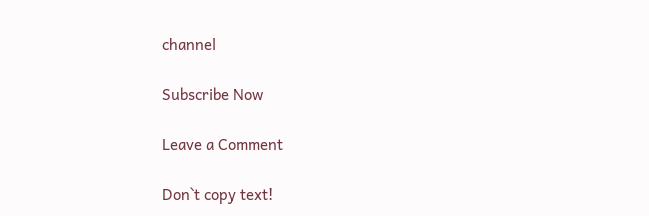channel

Subscribe Now

Leave a Comment

Don`t copy text!